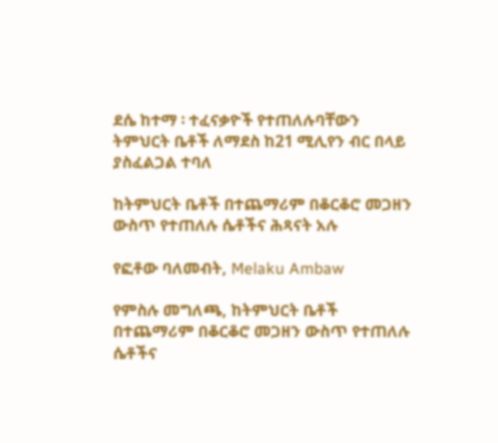ደሴ ከተማ ፡ ተፈናቃዮች የተጠለሉባቸውን ትምህርት ቤቶች ለማደስ ከ21 ሚሊየን ብር በላይ ያስፈልጋል ተባለ

ከትምህርት ቤቶች በተጨማሪም በቆርቆሮ መጋዘን ውስጥ የተጠለሉ ሴቶችና ሕጻናት አሉ

የፎቶው ባለመብት, Melaku Ambaw

የምስሉ መግለጫ, ከትምህርት ቤቶች በተጨማሪም በቆርቆሮ መጋዘን ውስጥ የተጠለሉ ሴቶችና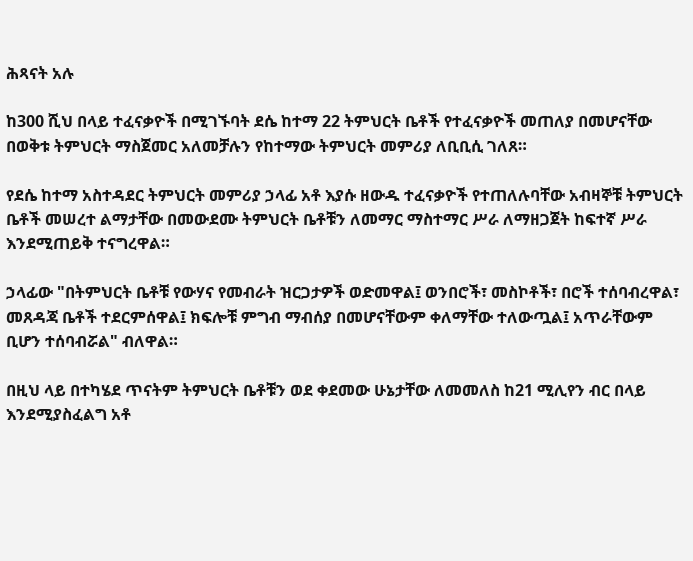ሕጻናት አሉ

ከ300 ሺህ በላይ ተፈናቃዮች በሚገኙባት ደሴ ከተማ 22 ትምህርት ቤቶች የተፈናቃዮች መጠለያ በመሆናቸው በወቅቱ ትምህርት ማስጀመር አለመቻሉን የከተማው ትምህርት መምሪያ ለቢቢሲ ገለጸ።

የደሴ ከተማ አስተዳደር ትምህርት መምሪያ ኃላፊ አቶ እያሱ ዘውዱ ተፈናቃዮች የተጠለሉባቸው አብዛኞቹ ትምህርት ቤቶች መሠረተ ልማታቸው በመውደሙ ትምህርት ቤቶቹን ለመማር ማስተማር ሥራ ለማዘጋጀት ከፍተኛ ሥራ እንደሚጠይቅ ተናግረዋል።

ኃላፊው "በትምህርት ቤቶቹ የውሃና የመብራት ዝርጋታዎች ወድመዋል፤ ወንበሮች፣ መስኮቶች፣ በሮች ተሰባብረዋል፣ መጸዳጃ ቤቶች ተደርምሰዋል፤ ክፍሎቹ ምግብ ማብሰያ በመሆናቸውም ቀለማቸው ተለውጧል፤ አጥራቸውም ቢሆን ተሰባብሯል" ብለዋል።

በዚህ ላይ በተካሄደ ጥናትም ትምህርት ቤቶቹን ወደ ቀደመው ሁኔታቸው ለመመለስ ከ21 ሚሊየን ብር በላይ እንደሚያስፈልግ አቶ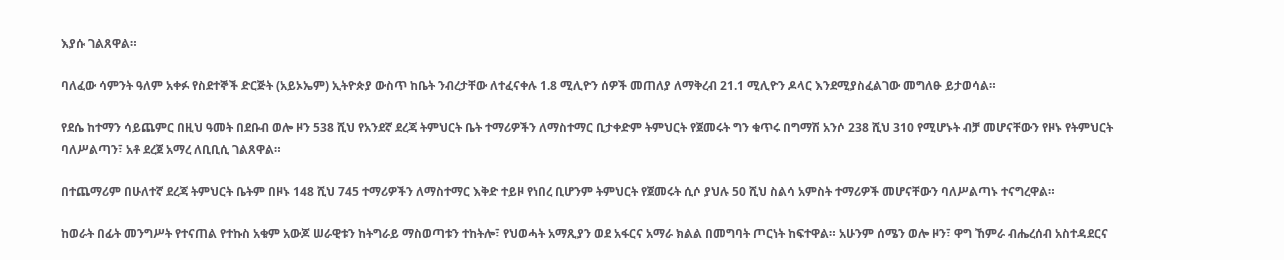እያሱ ገልጸዋል።

ባለፈው ሳምንት ዓለም አቀፉ የስደተኞች ድርጅት (አይኦኤም) ኢትዮጵያ ውስጥ ከቤት ንብረታቸው ለተፈናቀሉ 1.8 ሚሊዮን ሰዎች መጠለያ ለማቅረብ 21.1 ሚሊዮን ዶላር እንደሚያስፈልገው መግለፁ ይታወሳል።

የደሴ ከተማን ሳይጨምር በዚህ ዓመት በደቡብ ወሎ ዞን 538 ሺህ የአንደኛ ደረጃ ትምህርት ቤት ተማሪዎችን ለማስተማር ቢታቀድም ትምህርት የጀመሩት ግን ቁጥሩ በግማሽ አንሶ 238 ሺህ 310 የሚሆኑት ብቻ መሆናቸውን የዞኑ የትምህርት ባለሥልጣን፣ አቶ ደረጀ አማረ ለቢቢሲ ገልጸዋል።

በተጨማሪም በሁለተኛ ደረጃ ትምህርት ቤትም በዞኑ 148 ሺህ 745 ተማሪዎችን ለማስተማር እቅድ ተይዞ የነበረ ቢሆንም ትምህርት የጀመሩት ሲሶ ያህሉ 50 ሺህ ስልሳ አምስት ተማሪዎች መሆናቸውን ባለሥልጣኑ ተናግረዋል።

ከወራት በፊት መንግሥት የተናጠል የተኩስ አቁም አውጆ ሠራዊቱን ከትግራይ ማስወጣቱን ተከትሎ፣ የህወሓት አማጺያን ወደ አፋርና አማራ ክልል በመግባት ጦርነት ከፍተዋል። አሁንም ሰሜን ወሎ ዞን፣ ዋግ ኸምራ ብሔረሰብ አስተዳደርና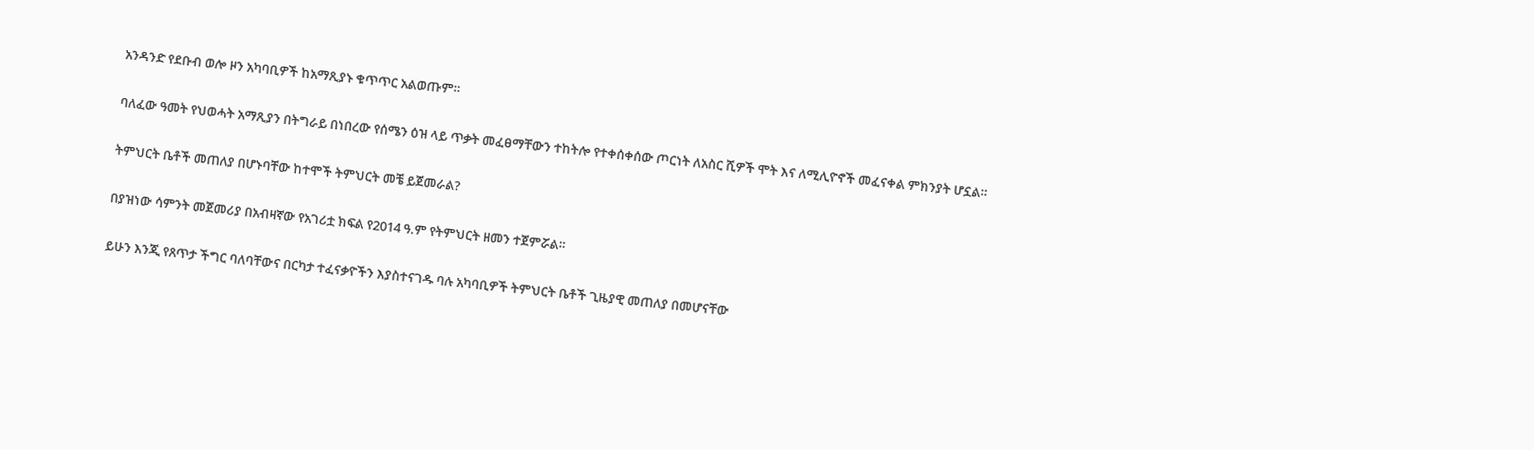አንዳንድ የደቡብ ወሎ ዞን አካባቢዎች ከአማጺያኑ ቁጥጥር አልወጡም።

ባለፈው ዓመት የህወሓት አማጺያን በትግራይ በነበረው የሰሜን ዕዝ ላይ ጥቃት መፈፀማቸውን ተከትሎ የተቀሰቀሰው ጦርነት ለአስር ሺዎች ሞት እና ለሚሊዮኖች መፈናቀል ምክንያት ሆኗል።

ትምህርት ቤቶች መጠለያ በሆኑባቸው ከተሞች ትምህርት መቼ ይጀመራል?

በያዝነው ሳምንት መጀመሪያ በአብዛኛው የአገሪቷ ክፍል የ2014 ዓ.ም የትምህርት ዘመን ተጀምሯል።

ይሁን እንጂ የጸጥታ ችግር ባለባቸውና በርካታ ተፈናቃዮችን እያስተናገዱ ባሉ አካባቢዎች ትምህርት ቤቶች ጊዜያዊ መጠለያ በመሆናቸው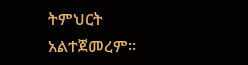ትምህርት አልተጀመረም።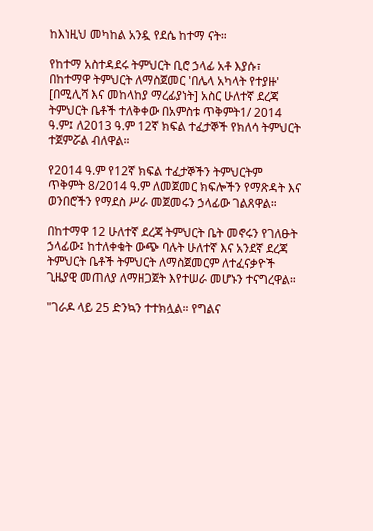ከእነዚህ መካከል አንዷ የደሴ ከተማ ናት።

የከተማ አስተዳደሩ ትምህርት ቢሮ ኃላፊ አቶ እያሱ፣ በከተማዋ ትምህርት ለማስጀመር 'በሌላ አካላት የተያዙ' [በሚሊሻ እና መከላከያ ማረፊያነት] አስር ሁለተኛ ደረጃ ትምህርት ቤቶች ተለቅቀው በአምስቱ ጥቅምት1/ 2014 ዓ.ም፤ ለ2013 ዓ.ም 12ኛ ክፍል ተፈታኞች የክለሳ ትምህርት ተጀምሯል ብለዋል።

የ2014 ዓ.ም የ12ኛ ክፍል ተፈታኞችን ትምህርትም ጥቅምት 8/2014 ዓ.ም ለመጀመር ክፍሎችን የማጽዳት እና ወንበሮችን የማደስ ሥራ መጀመሩን ኃላፊው ገልጸዋል።

በከተማዋ 12 ሁለተኛ ደረጃ ትምህርት ቤት መኖሩን የገለፁት ኃላፊው፤ ከተለቀቁት ውጭ ባሉት ሁለተኛ እና አንደኛ ደረጃ ትምህርት ቤቶች ትምህርት ለማስጀመርም ለተፈናቃዮች ጊዜያዊ መጠለያ ለማዘጋጀት እየተሠራ መሆኑን ተናግረዋል።

"ገራዶ ላይ 25 ድንኳን ተተክሏል። የግልና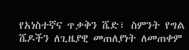የአነስተኛና ጥቃቅን ሼድ፣ ስምንት የግል ሼዶችን ለጊዜያዊ መጠለያነት ለመጠቀም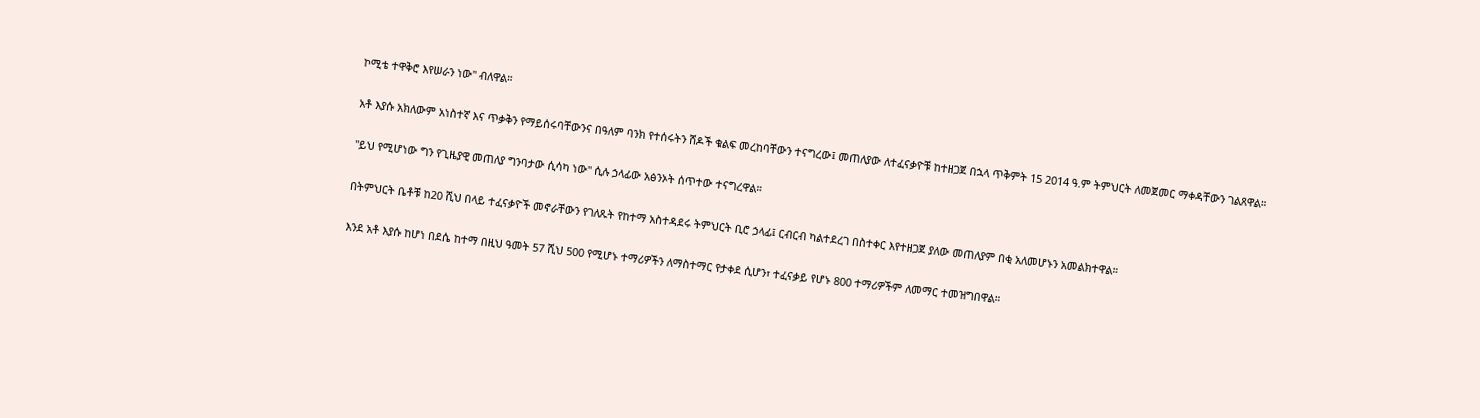ኮሚቴ ተዋቅሮ እየሠራን ነው" ብለዋል።

አቶ እያሱ አክለውም አነስተኛ እና ጥቃቅን የማይሰሩባቸውንና በዓለም ባንክ የተሰሩትን ሸዶች ቁልፍ መረከባቸውን ተናግረው፤ መጠለያው ለተፈናቃዮቹ ከተዘጋጀ በኋላ ጥቅምት 15 2014 ዓ.ም ትምህርት ለመጀመር ማቀዳቸውን ገልጸዋል።

"ይህ የሚሆነው ግን የጊዜያዊ መጠለያ ግንባታው ሲሳካ ነው" ሲሉ ኃላፊው አፅንኦት ሰጥተው ተናግረዋል።

በትምህርት ቤቶቹ ከ20 ሺህ በላይ ተፈናቃዮች መኖራቸውን የገለጹት የከተማ አስተዳደሩ ትምህርት ቢሮ ኃላፊ፤ ርብርብ ካልተደረገ በስተቀር እየተዘጋጀ ያለው መጠለያም በቂ አለመሆኑን አመልክተዋል።

እንደ አቶ እያሱ ከሆነ በደሴ ከተማ በዚህ ዓመት 57 ሺህ 500 የሚሆኑ ተማሪዎችን ለማስተማር የታቀደ ሲሆን፣ ተፈናቃይ የሆኑ 800 ተማሪዎችም ለመማር ተመዝግበዋል።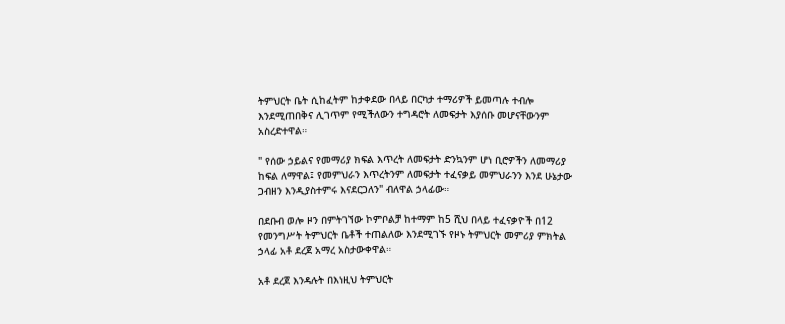ትምህርት ቤት ሲከፈትም ከታቀደው በላይ በርካታ ተማሪዎች ይመጣሉ ተብሎ እንደሚጠበቅና ሊገጥም የሚችለውን ተግዳሮት ለመፍታት እያሰቡ መሆናቸውንም አስረድተዋል።

" የሰው ኃይልና የመማሪያ ክፍል እጥረት ለመፍታት ድንኳንም ሆነ ቢሮዎችን ለመማሪያ ከፍል ለማዋል፤ የመምህራን እጥረትንም ለመፍታት ተፈናቃይ መምህራንን እንደ ሁኔታው ጋብዘን እንዲያስተምሩ እናደርጋለን" ብለዋል ኃላፊው።

በደቡብ ወሎ ዞን በምትገኘው ኮምቦልቻ ከተማም ከ5 ሺህ በላይ ተፈናቃዮች በ12 የመንግሥት ትምህርት ቤቶች ተጠልለው እንደሚገኙ የዞኑ ትምህርት መምሪያ ምክትል ኃላፊ አቶ ደረጀ አማረ አስታውቀዋል።

አቶ ደረጀ እንዳሉት በእነዚህ ትምህርት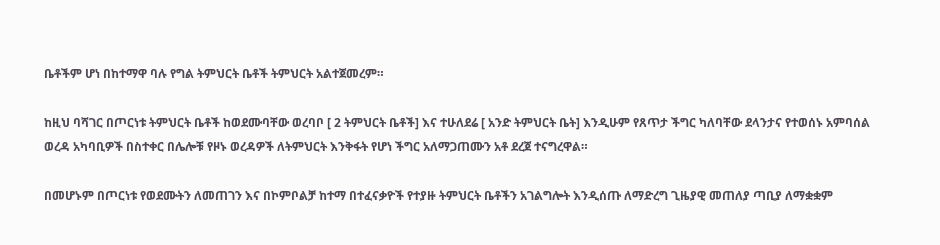ቤቶችም ሆነ በከተማዋ ባሉ የግል ትምህርት ቤቶች ትምህርት አልተጀመረም።

ከዚህ ባሻገር በጦርነቱ ትምህርት ቤቶች ከወደሙባቸው ወረባቦ [ 2 ትምህርት ቤቶች] እና ተሁለደሬ [ አንድ ትምህርት ቤት] እንዲሁም የጸጥታ ችግር ካለባቸው ደላንታና የተወሰኑ አምባሰል ወረዳ አካባቢዎች በስተቀር በሌሎቹ የዞኑ ወረዳዎች ለትምህርት እንቅፋት የሆነ ችግር አለማጋጠሙን አቶ ደረጀ ተናግረዋል።

በመሆኑም በጦርነቱ የወደሙትን ለመጠገን እና በኮምቦልቻ ከተማ በተፈናቃዮች የተያዙ ትምህርት ቤቶችን አገልግሎት እንዲሰጡ ለማድረግ ጊዜያዊ መጠለያ ጣቢያ ለማቋቋም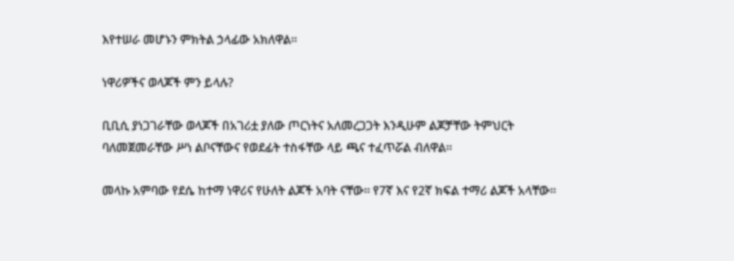እየተሠራ መሆኑን ምክትል ኃላፊው አክለዋል።

ነዋሪዎችና ወላጆች ምን ይላሉ?

ቢቢሲ ያነጋገራቸው ወላጆች በአገሪቷ ያለው ጦርነትና አለመረጋጋት እንዲሁም ልጆቻቸው ትምህርት ባለመጀመራቸው ሥነ ልቦናቸውና የወደፊት ተስፋቸው ላይ ጫና ተፈጥሯል ብለዋል።

መላኩ አምባው የደሴ ከተማ ነዋሪና የሁለት ልጆች አባት ናቸው። የ7ኛ እና የ2ኛ ክፍል ተማሪ ልጆች አላቸው።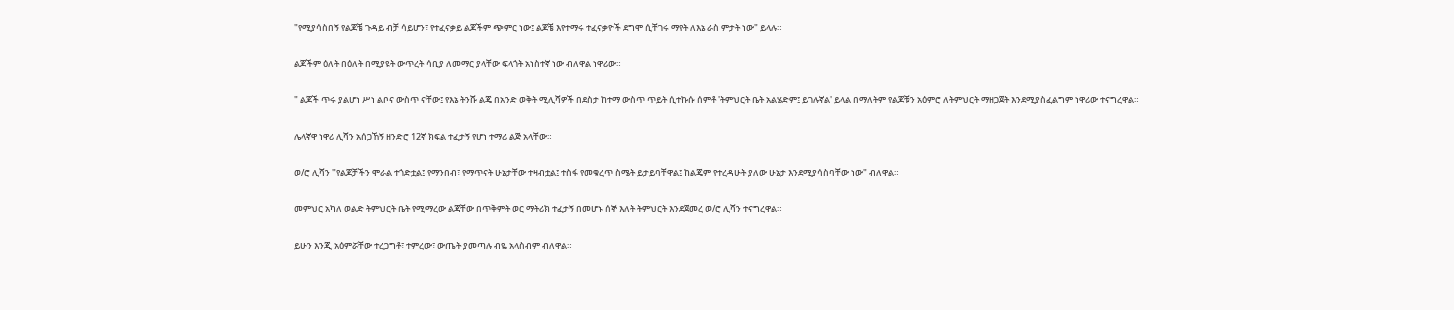"የሚያሳስበኝ የልጆቼ ጉዳይ ብቻ ሳይሆን፣ የተፈናቃይ ልጆችም ጭምር ነው፤ ልጆቼ እየተማሩ ተፈናቃዮች ደግሞ ሲቸገሩ ማየት ለእኔ ራስ ምታት ነው" ይላሉ።

ልጆችም ዕለት በዕለት በሚያዩት ውጥረት ሳቢያ ለመማር ያላቸው ፍላጎት አነስተኛ ነው ብለዋል ነዋሪው።

" ልጆች ጥሩ ያልሆነ ሥነ ልቦና ውስጥ ናቸው፤ የእኔ ትንሹ ልጄ በአንድ ወቅት ሚሊሻዎች በደስታ ከተማ ውስጥ ጥይት ሲተኩሱ ሰምቶ 'ትምህርት ቤት አልሄድም፤ ይገሉኛል' ይላል በማለትም የልጆቹን አዕምሮ ለትምህርት ማዘጋጀት እንደሚያስፈልግም ነዋሪው ተናግረዋል።

ሌላኛዋ ነዋሪ ሊሻን አሰጋኸኝ ዘንድሮ 12ኛ ክፍል ተፈታኝ የሆነ ተማሪ ልጅ አላቸው።

ወ/ሮ ሊሻን "የልጆቻችን ሞራል ተጎድቷል፤ የማንበብ፣ የማጥናት ሁኔታቸው ተዛብቷል፤ ተስፋ የመቁረጥ ስሜት ይታይባቸዋል፤ ከልጄም የተረዳሁት ያለው ሁኔታ እንደሚያሳስባቸው ነው" ብለዋል።

መምህር አካለ ወልድ ትምህርት ቤት የሚማረው ልጃቸው በጥቅምት ወር ማትሪክ ተፈታኝ በመሆኑ ሰኞ እለት ትምህርት እንደጀመረ ወ/ሮ ሊሻን ተናግረዋል።

ይሁን እንጂ አዕምሯቸው ተረጋግቶ፣ ተምረው፣ ውጤት ያመጣሉ ብዬ አላስብም ብለዋል።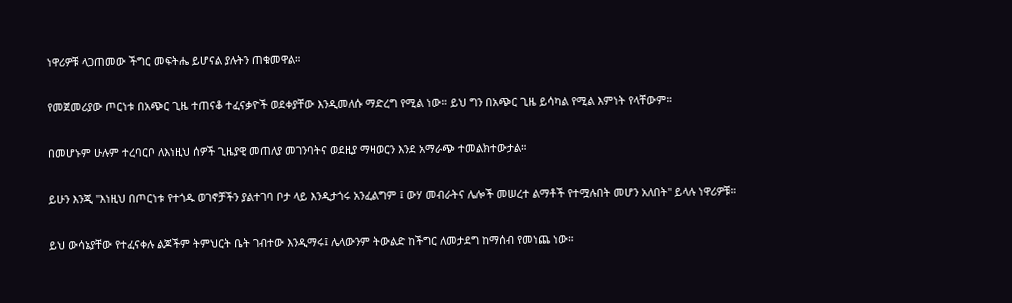ነዋሪዎቹ ላጋጠመው ችግር መፍትሔ ይሆናል ያሉትን ጠቁመዋል።

የመጀመሪያው ጦርነቱ በአጭር ጊዜ ተጠናቆ ተፈናቃዮች ወደቀያቸው እንዲመለሱ ማድረግ የሚል ነው። ይህ ግን በአጭር ጊዜ ይሳካል የሚል እምነት የላቸውም።

በመሆኑም ሁሉም ተረባርቦ ለእነዚህ ሰዎች ጊዜያዊ መጠለያ መገንባትና ወደዚያ ማዛወርን እንደ አማራጭ ተመልክተውታል።

ይሁን እንጂ "እነዚህ በጦርነቱ የተጎዱ ወገኖቻችን ያልተገባ ቦታ ላይ እንዲታጎሩ አንፈልግም ፤ ውሃ መብራትና ሌሎች መሠረተ ልማቶች የተሟሉበት መሆን አለበት" ይላሉ ነዋሪዎቹ።

ይህ ውሳኔያቸው የተፈናቀሉ ልጆችም ትምህርት ቤት ገብተው እንዲማሩ፤ ሌላውንም ትውልድ ከችግር ለመታደግ ከማሰብ የመነጨ ነው።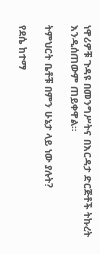ነዋሪዎቹ ጉዳዩ በመንግሥትና በእርዳታ ድርጅቶች ትኩረት እንዲሰጠውም ጠይቀዋል።

ትምህርት ቤቶቹ በምን ሁኔታ ላይ ነው ያሉት?

የደሴ ከተማ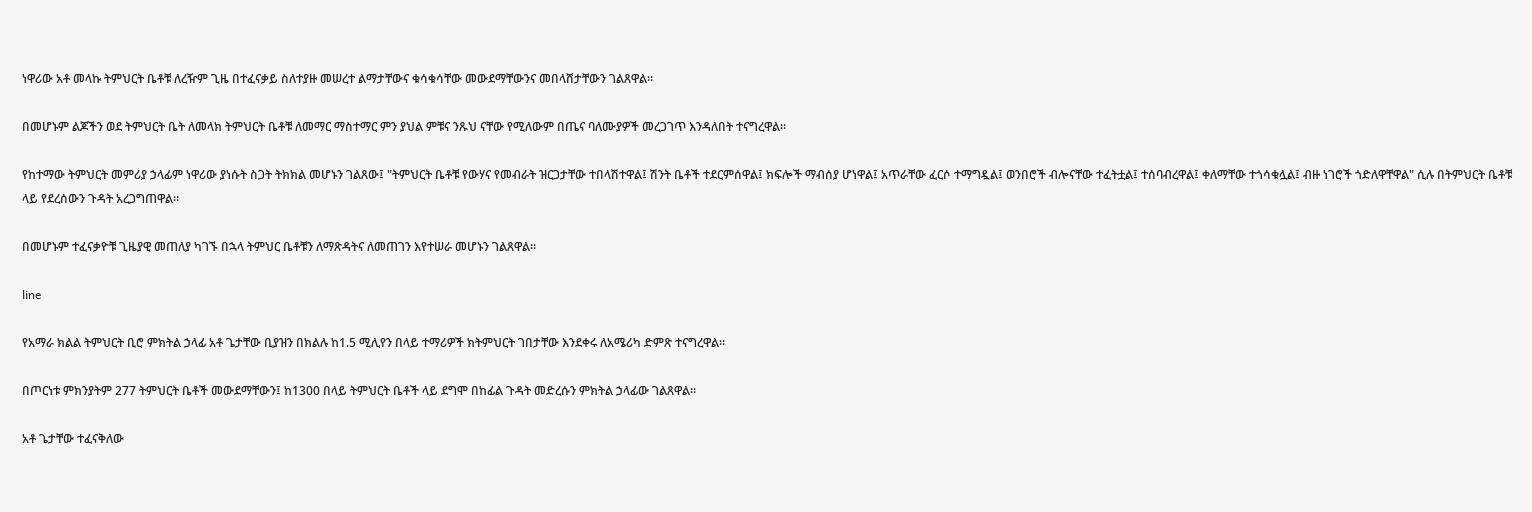ነዋሪው አቶ መላኩ ትምህርት ቤቶቹ ለረዥም ጊዜ በተፈናቃይ ስለተያዙ መሠረተ ልማታቸውና ቁሳቁሳቸው መውደማቸውንና መበላሸታቸውን ገልጸዋል።

በመሆኑም ልጆችን ወደ ትምህርት ቤት ለመላክ ትምህርት ቤቶቹ ለመማር ማስተማር ምን ያህል ምቹና ንጹህ ናቸው የሚለውም በጤና ባለሙያዎች መረጋገጥ እንዳለበት ተናግረዋል።

የከተማው ትምህርት መምሪያ ኃላፊም ነዋሪው ያነሱት ስጋት ትክክል መሆኑን ገልጸው፤ "ትምህርት ቤቶቹ የውሃና የመብራት ዝርጋታቸው ተበላሽተዋል፤ ሽንት ቤቶች ተደርምሰዋል፤ ክፍሎች ማብሰያ ሆነዋል፤ አጥራቸው ፈርሶ ተማግዷል፤ ወንበሮች ብሎናቸው ተፈትቷል፤ ተሰባብረዋል፤ ቀለማቸው ተጎሳቁሏል፤ ብዙ ነገሮች ጎድለዋቸዋል" ሲሉ በትምህርት ቤቶቹ ላይ የደረሰውን ጉዳት አረጋግጠዋል።

በመሆኑም ተፈናቃዮቹ ጊዜያዊ መጠለያ ካገኙ በኋላ ትምህር ቤቶቹን ለማጽዳትና ለመጠገን እየተሠራ መሆኑን ገልጸዋል።

line

የአማራ ክልል ትምህርት ቢሮ ምክትል ኃላፊ አቶ ጌታቸው ቢያዝን በክልሉ ከ1.5 ሚሊየን በላይ ተማሪዎች ክትምህርት ገበታቸው እንደቀሩ ለአሜሪካ ድምጽ ተናግረዋል።

በጦርነቱ ምክንያትም 277 ትምህርት ቤቶች መውደማቸውን፤ ከ1300 በላይ ትምህርት ቤቶች ላይ ደግሞ በከፊል ጉዳት መድረሱን ምክትል ኃላፊው ገልጸዋል።

አቶ ጌታቸው ተፈናቅለው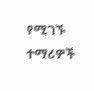የሚገኙ ተማሪዎች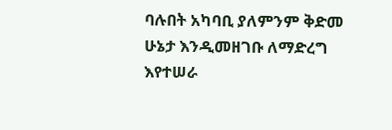ባሉበት አካባቢ ያለምንም ቅድመ ሁኔታ እንዲመዘገቡ ለማድረግ እየተሠራ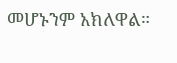መሆኑንም አክለዋል።